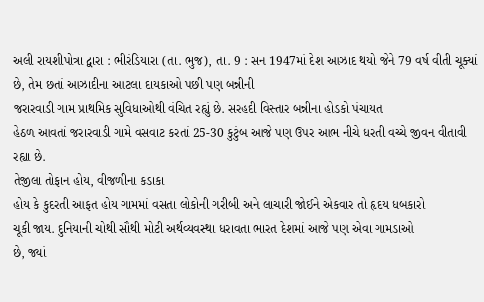અલી રાયશીપોત્રા દ્વારા : ભીરંડિયારા (તા. ભુજ), તા. 9 : સન 1947માં દેશ આઝાદ થયો જેને 79 વર્ષ વીતી ચૂક્યાં છે, તેમ છતાં આઝાદીના આટલા દાયકાઓ પછી પણ બન્નીની
જરારવાડી ગામ પ્રાથમિક સુવિધાઓથી વંચિત રહ્યું છે. સરહદી વિસ્તાર બન્નીના હોડકો પંચાયત
હેઠળ આવતાં જરારવાડી ગામે વસવાટ કરતાં 25-30 કુટુંબ આજે પણ ઉપર આભ નીચે ધરતી વચ્ચે જીવન વીતાવી રહ્યા છે.
તેજીલા તોફાન હોય, વીજળીના કડાકા
હોય કે કુદરતી આફત હોય ગામમાં વસતા લોકોની ગરીબી અને લાચારી જોઈને એકવાર તો હૃદય ધબકારો
ચૂકી જાય. દુનિયાની ચોથી સૌથી મોટી અર્થવ્યવસ્થા ધરાવતા ભારત દેશમાં આજે પણ એવા ગામડાઓ
છે, જ્યાં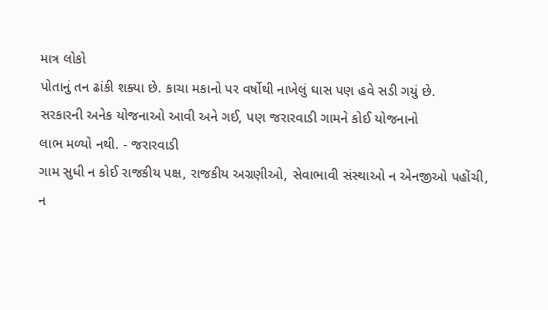માત્ર લોકો
પોતાનું તન ઢાંકી શક્યા છે. કાચા મકાનો પર વર્ષોથી નાખેલું ઘાસ પણ હવે સડી ગયું છે.
સરકારની અનેક યોજનાઓ આવી અને ગઈ, પણ જરારવાડી ગામને કોઈ યોજનાનો
લાભ મળ્યો નથી. - જરારવાડી
ગામ સુધી ન કોઈ રાજકીય પક્ષ, રાજકીય અગ્રણીઓ, સેવાભાવી સંસ્થાઓ ન એનજીઓ પહોંચી,
ન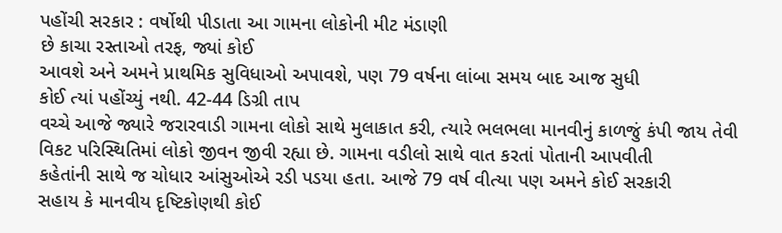પહોંચી સરકાર : વર્ષોથી પીડાતા આ ગામના લોકોની મીટ મંડાણી
છે કાચા રસ્તાઓ તરફ, જ્યાં કોઈ
આવશે અને અમને પ્રાથમિક સુવિધાઓ અપાવશે, પણ 79 વર્ષના લાંબા સમય બાદ આજ સુધી
કોઈ ત્યાં પહોંચ્યું નથી. 42-44 ડિગ્રી તાપ
વચ્ચે આજે જ્યારે જરારવાડી ગામના લોકો સાથે મુલાકાત કરી, ત્યારે ભલભલા માનવીનું કાળજું કંપી જાય તેવી
વિકટ પરિસ્થિતિમાં લોકો જીવન જીવી રહ્યા છે. ગામના વડીલો સાથે વાત કરતાં પોતાની આપવીતી
કહેતાંની સાથે જ ચોધાર આંસુઓએ રડી પડયા હતા. આજે 79 વર્ષ વીત્યા પણ અમને કોઈ સરકારી
સહાય કે માનવીય દૃષ્ટિકોણથી કોઈ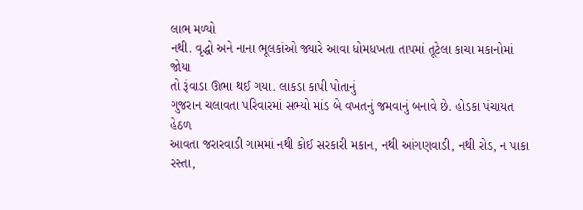લાભ મળ્યો
નથી. વૃદ્ધો અને નાના ભૂલકાંઓ જ્યારે આવા ધોમધખતા તાપમાં તૂટેલા કાચા મકાનોમાં જોયા
તો રૂંવાડા ઊભા થઈ ગયા. લાકડા કાપી પોતાનું
ગુજરાન ચલાવતા પરિવારમાં સભ્યો માંડ બે વખતનું જમવાનું બનાવે છે. હોડકા પંચાયત હેઠળ
આવતા જરારવાડી ગામમાં નથી કોઈ સરકારી મકાન, નથી આંગણવાડી, નથી રોડ, ન પાકા રસ્તા,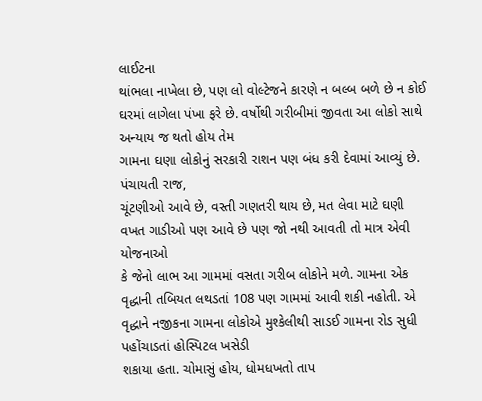લાઈટના
થાંભલા નાખેલા છે, પણ લો વોલ્ટેજને કારણે ન બલ્બ બળે છે ન કોઈ
ઘરમાં લાગેલા પંખા ફરે છે. વર્ષોથી ગરીબીમાં જીવતા આ લોકો સાથે અન્યાય જ થતો હોય તેમ
ગામના ઘણા લોકોનું સરકારી રાશન પણ બંધ કરી દેવામાં આવ્યું છે. પંચાયતી રાજ,
ચૂંટણીઓ આવે છે, વસ્તી ગણતરી થાય છે, મત લેવા માટે ઘણી વખત ગાડીઓ પણ આવે છે પણ જો નથી આવતી તો માત્ર એવી યોજનાઓ
કે જેનો લાભ આ ગામમાં વસતા ગરીબ લોકોને મળે. ગામના એક વૃદ્ધાની તબિયત લથડતાં 108 પણ ગામમાં આવી શકી નહોતી. એ
વૃદ્ધાને નજીકના ગામના લોકોએ મુશ્કેલીથી સાડઈ ગામના રોડ સુધી પહોંચાડતાં હોસ્પિટલ ખસેડી
શકાયા હતા. ચોમાસું હોય, ધોમધખતો તાપ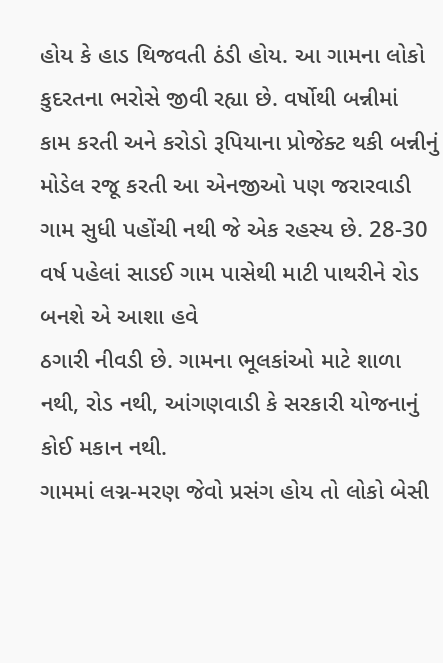હોય કે હાડ થિજવતી ઠંડી હોય. આ ગામના લોકો કુદરતના ભરોસે જીવી રહ્યા છે. વર્ષોથી બન્નીમાં
કામ કરતી અને કરોડો રૂપિયાના પ્રોજેક્ટ થકી બન્નીનું મોડેલ રજૂ કરતી આ એનજીઓ પણ જરારવાડી
ગામ સુધી પહોંચી નથી જે એક રહસ્ય છે. 28-30 વર્ષ પહેલાં સાડઈ ગામ પાસેથી માટી પાથરીને રોડ બનશે એ આશા હવે
ઠગારી નીવડી છે. ગામના ભૂલકાંઓ માટે શાળા નથી, રોડ નથી, આંગણવાડી કે સરકારી યોજનાનું કોઈ મકાન નથી.
ગામમાં લગ્ન-મરણ જેવો પ્રસંગ હોય તો લોકો બેસી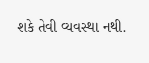શકે તેવી વ્યવસ્થા નથી.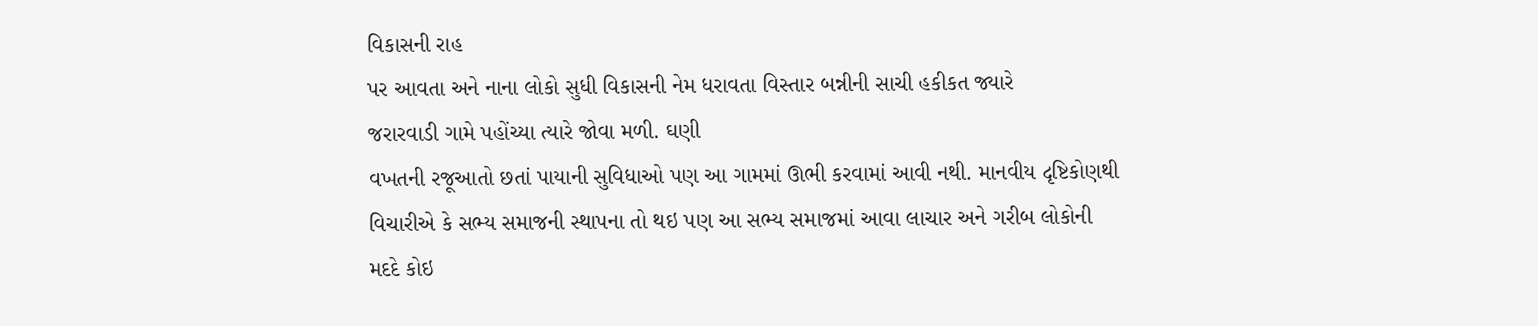વિકાસની રાહ
પર આવતા અને નાના લોકો સુધી વિકાસની નેમ ધરાવતા વિસ્તાર બન્નીની સાચી હકીકત જ્યારે
જરારવાડી ગામે પહોંચ્યા ત્યારે જોવા મળી. ઘણી
વખતની રજૂઆતો છતાં પાયાની સુવિધાઓ પણ આ ગામમાં ઊભી કરવામાં આવી નથી. માનવીય દૃષ્ટિકોણથી
વિચારીએ કે સભ્ય સમાજની સ્થાપના તો થઇ પણ આ સભ્ય સમાજમાં આવા લાચાર અને ગરીબ લોકોની
મદદે કોઇ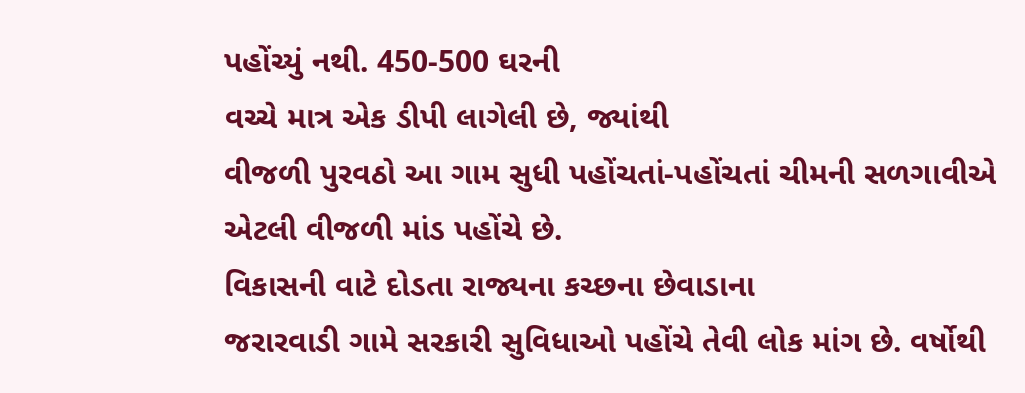પહોંચ્યું નથી. 450-500 ઘરની
વચ્ચે માત્ર એક ડીપી લાગેલી છે, જ્યાંથી
વીજળી પુરવઠો આ ગામ સુધી પહોંચતાં-પહોંચતાં ચીમની સળગાવીએ એટલી વીજળી માંડ પહોંચે છે.
વિકાસની વાટે દોડતા રાજ્યના કચ્છના છેવાડાના
જરારવાડી ગામે સરકારી સુવિધાઓ પહોંચે તેવી લોક માંગ છે. વર્ષોથી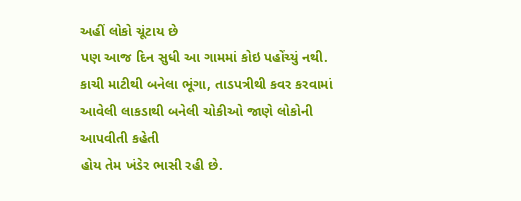અહીં લોકો ચૂંટાય છે
પણ આજ દિન સુધી આ ગામમાં કોઇ પહોંચ્યું નથી. કાચી માટીથી બનેલા ભૂંગા, તાડપત્રીથી કવર કરવામાં આવેલી લાકડાથી બનેલી ચોકીઓ જાણે લોકોની આપવીતી કહેતી
હોય તેમ ખંડેર ભાસી રહી છે.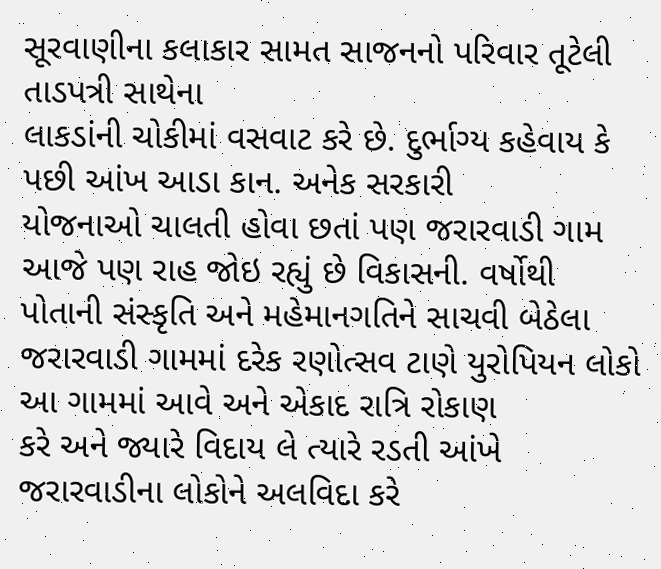સૂરવાણીના કલાકાર સામત સાજનનો પરિવાર તૂટેલી તાડપત્રી સાથેના
લાકડાંની ચોકીમાં વસવાટ કરે છે. દુર્ભાગ્ય કહેવાય કે પછી આંખ આડા કાન. અનેક સરકારી
યોજનાઓ ચાલતી હોવા છતાં પણ જરારવાડી ગામ આજે પણ રાહ જોઇ રહ્યું છે વિકાસની. વર્ષોથી
પોતાની સંસ્કૃતિ અને મહેમાનગતિને સાચવી બેઠેલા
જરારવાડી ગામમાં દરેક રણોત્સવ ટાણે યુરોપિયન લોકો આ ગામમાં આવે અને એકાદ રાત્રિ રોકાણ
કરે અને જ્યારે વિદાય લે ત્યારે રડતી આંખે જરારવાડીના લોકોને અલવિદા કરે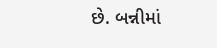છે. બન્નીમાં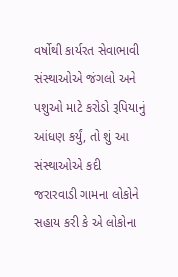વર્ષોથી કાર્યરત સેવાભાવી સંસ્થાઓએ જંગલો અને
પશુઓ માટે કરોડો રૂપિયાનું આંધણ કર્યું, તો શું આ સંસ્થાઓએ કદી
જરારવાડી ગામના લોકોને સહાય કરી કે એ લોકોના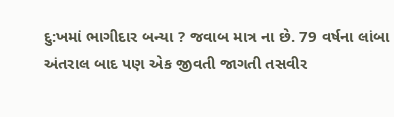દુ:ખમાં ભાગીદાર બન્યા ? જવાબ માત્ર ના છે. 79 વર્ષના લાંબા અંતરાલ બાદ પણ એક જીવતી જાગતી તસવીર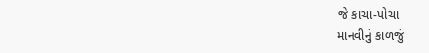જે કાચા-પોચા
માનવીનું કાળજું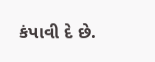કંપાવી દે છે.